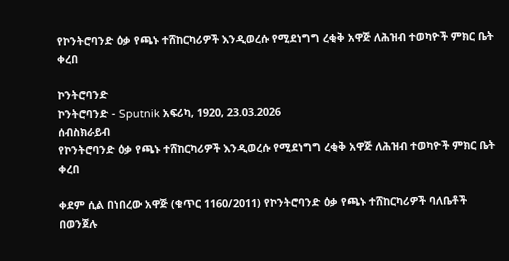የኮንትሮባንድ ዕቃ የጫኑ ተሸከርካሪዎች እንዲወረሱ የሚደነግግ ረቂቅ አዋጅ ለሕዝብ ተወካዮች ምክር ቤት ቀረበ

ኮንትሮባንድ
ኮንትሮባንድ - Sputnik አፍሪካ, 1920, 23.03.2026
ሰብስክራይብ
የኮንትሮባንድ ዕቃ የጫኑ ተሸከርካሪዎች እንዲወረሱ የሚደነግግ ረቂቅ አዋጅ ለሕዝብ ተወካዮች ምክር ቤት ቀረበ

ቀደም ሲል በነበረው አዋጅ (ቁጥር 1160/2011) የኮንትሮባንድ ዕቃ የጫኑ ተሸከርካሪዎች ባለቤቶች በወንጀሉ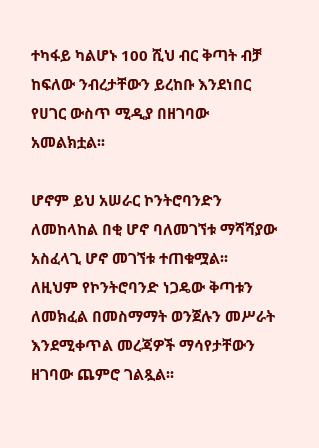ተካፋይ ካልሆኑ 100 ሺህ ብር ቅጣት ብቻ ከፍለው ንብረታቸውን ይረከቡ እንደነበር የሀገር ውስጥ ሚዲያ በዘገባው አመልክቷል፡፡

ሆኖም ይህ አሠራር ኮንትሮባንድን ለመከላከል በቂ ሆኖ ባለመገኘቱ ማሻሻያው አስፈላጊ ሆኖ መገኘቱ ተጠቁሟል፡፡ ለዚህም የኮንትሮባንድ ነጋዴው ቅጣቱን ለመክፈል በመስማማት ወንጀሉን መሥራት እንደሚቀጥል መረጃዎች ማሳየታቸውን ዘገባው ጨምሮ ገልጿል፡፡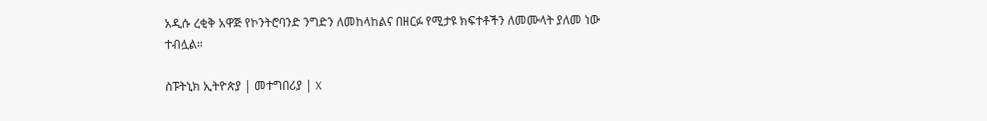አዲሱ ረቂቅ አዋጅ የኮንትሮባንድ ንግድን ለመከላከልና በዘርፉ የሚታዩ ክፍተቶችን ለመሙላት ያለመ ነው ተብሏል።

ስፑትኒክ ኢትዮጵያ | መተግበሪያ | X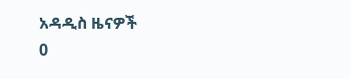አዳዲስ ዜናዎች
0